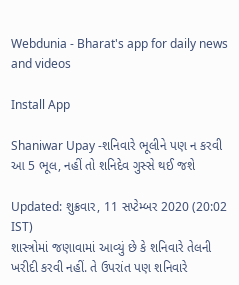Webdunia - Bharat's app for daily news and videos

Install App

Shaniwar Upay -શનિવારે ભૂલીને પણ ન કરવી આ 5 ભૂલ, નહીં તો શનિદેવ ગુસ્સે થઈ જશે

Updated: શુક્રવાર, 11 સપ્ટેમ્બર 2020 (20:02 IST)
શાસ્ત્રોમાં જણાવામાં આવ્યું છે કે શનિવારે તેલની ખરીદી કરવી નહીં. તે ઉપરાંત પણ શનિવારે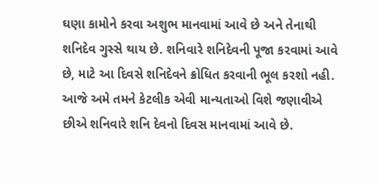ઘણા કામોને કરવા અશુભ માનવામાં આવે છે અને તેનાથી શનિદેવ ગુસ્સે થાય છે. શનિવારે શનિદેવની પૂજા કરવામાં આવે છે, માટે આ દિવસે શનિદેવને ક્રોધિત કરવાની ભૂલ કરશો નહી. આજે અમે તમને કેટલીક એવી માન્યતાઓ વિશે જણાવીએ છીએ શનિવારે શનિ દેવનો દિવસ માનવામાં આવે છે.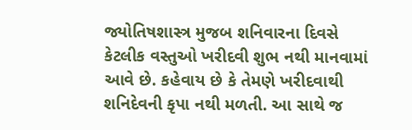જ્યોતિષશાસ્ત્ર મુજબ શનિવારના દિવસે કેટલીક વસ્તુઓ ખરીદવી શુભ નથી માનવામાં આવે છે. કહેવાય છે કે તેમણે ખરીદવાથી શનિદેવની કૃપા નથી મળતી. આ સાથે જ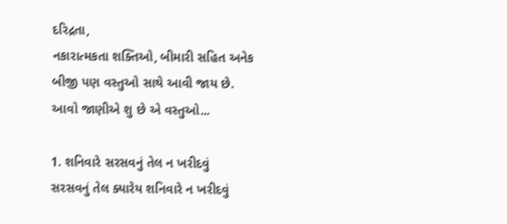દરિદ્રતા,
નકારાત્મકતા શક્તિઓ, બીમારી સહિત અનેક બીજી પણ વસ્તુઓ સાથે આવી જાય છે.  આવો જાણીએ શુ છે એ વસ્તુઓ...

1. શનિવારે સરસવનું તેલ ન ખરીદવું
સરસવનું તેલ ક્યારેય શનિવારે ન ખરીદવું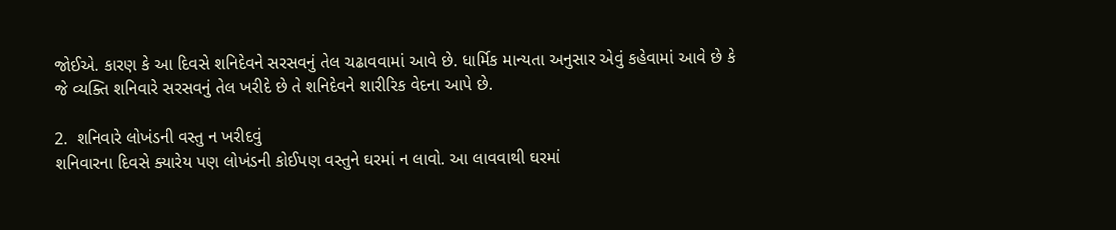જોઈએ. કારણ કે આ દિવસે શનિદેવને સરસવનું તેલ ચઢાવવામાં આવે છે. ધાર્મિક માન્યતા અનુસાર એવું કહેવામાં આવે છે કે જે વ્યક્તિ શનિવારે સરસવનું તેલ ખરીદે છે તે શનિદેવને શારીરિક વેદના આપે છે.

2.  શનિવારે લોખંડની વસ્તુ ન ખરીદવું
શનિવારના દિવસે ક્યારેય પણ લોખંડની કોઈપણ વસ્તુને ઘરમાં ન લાવો. આ લાવવાથી ઘરમાં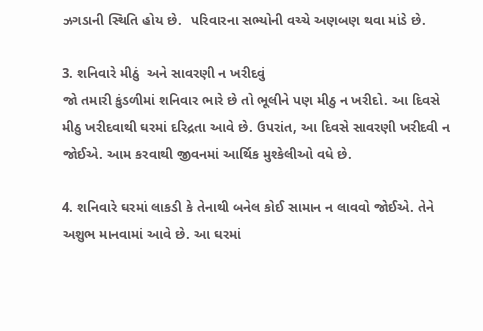ઝગડાની સ્થિતિ હોય છે.  પરિવારના સભ્યોની વચ્ચે અણબણ થવા માંડે છે.

3. શનિવારે મીઠું  અને સાવરણી ન ખરીદવું
જો તમારી કુંડળીમાં શનિવાર ભારે છે તો ભૂલીને પણ મીઠુ ન ખરીદો. આ દિવસે મીઠુ ખરીદવાથી ઘરમાં દરિદ્રતા આવે છે. ઉપરાંત, આ દિવસે સાવરણી ખરીદવી ન જોઈએ. આમ કરવાથી જીવનમાં આર્થિક મુશ્કેલીઓ વધે છે.

4. શનિવારે ઘરમાં લાકડી કે તેનાથી બનેલ કોઈ સામાન ન લાવવો જોઈએ. તેને અશુભ માનવામાં આવે છે. આ ઘરમાં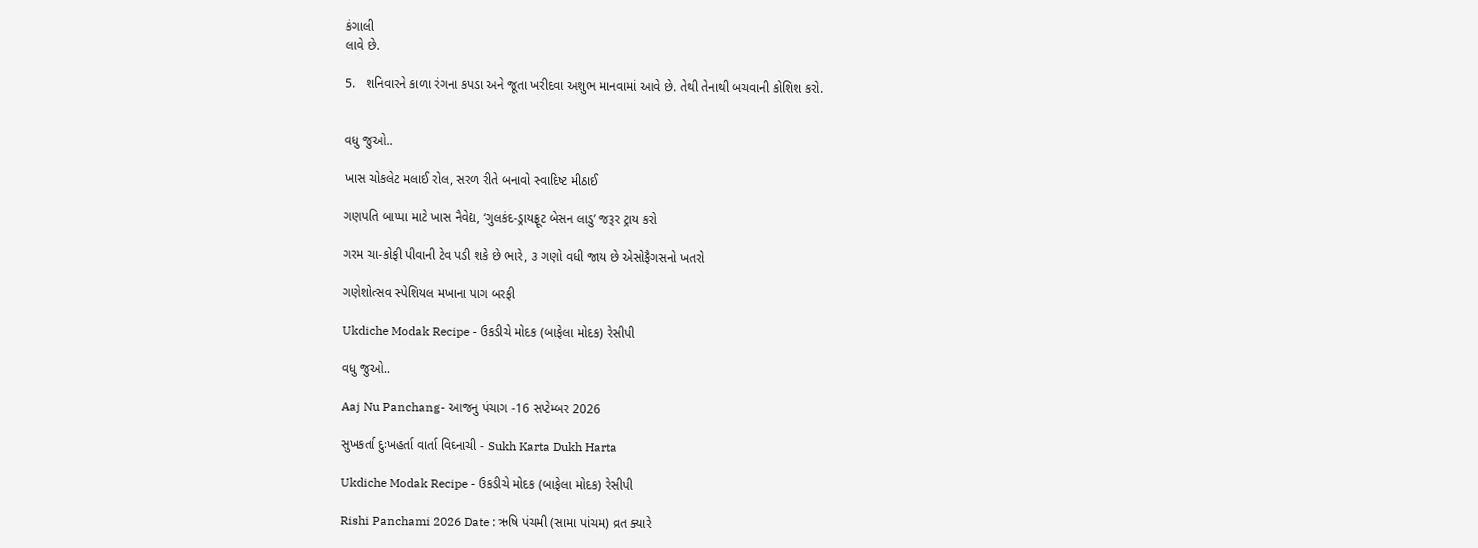કંગાલી
લાવે છે.

5.   શનિવારને કાળા રંગના કપડા અને જૂતા ખરીદવા અશુભ માનવામાં આવે છે. તેથી તેનાથી બચવાની કોશિશ કરો.


વધુ જુઓ..

ખાસ ચોકલેટ મલાઈ રોલ, સરળ રીતે બનાવો સ્વાદિષ્ટ મીઠાઈ

ગણપતિ બાપ્પા માટે ખાસ નૈવેદ્ય, ‘ગુલકંદ-ડ્રાયફ્રૂટ બેસન લાડુ’ જરૂર ટ્રાય કરો

ગરમ ચા-કોફી પીવાની ટેવ પડી શકે છે ભારે, ૩ ગણો વધી જાય છે એસોફૈગસનો ખતરો

ગણેશોત્સવ સ્પેશિયલ મખાના પાગ બરફી

Ukdiche Modak Recipe - ઉકડીચે મોદક (બાફેલા મોદક) રેસીપી

વધુ જુઓ..

Aaj Nu Panchang- આજનુ પંચાગ -16 સપ્ટેમ્બર 2026

સુખકર્તા દુઃખહર્તા વાર્તા વિઘ્નાચી - Sukh Karta Dukh Harta

Ukdiche Modak Recipe - ઉકડીચે મોદક (બાફેલા મોદક) રેસીપી

Rishi Panchami 2026 Date : ઋષિ પંચમી (સામા પાંચમ) વ્રત ક્યારે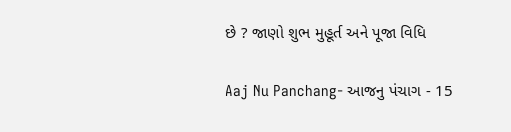છે ? જાણો શુભ મુહૂર્ત અને પૂજા વિધિ

Aaj Nu Panchang- આજનુ પંચાગ - 15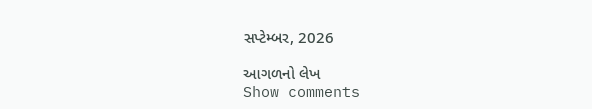સપ્ટેમ્બર, 2026

આગળનો લેખ
Show comments